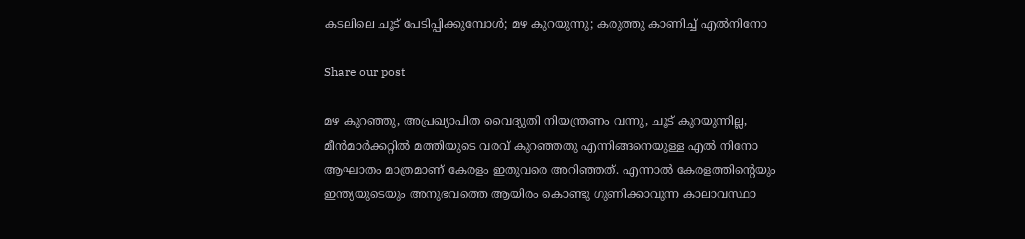കടലിലെ ചൂട് പേടിപ്പിക്കുമ്പോള്‍; മഴ കുറയുന്നു; കരുത്തു കാണിച്ച് എല്‍നിനോ

Share our post

മഴ കുറഞ്ഞു, അപ്രഖ്യാപിത വൈദ്യുതി നിയന്ത്രണം വന്നു, ചൂട് കുറയുന്നില്ല, മീന്‍മാര്‍ക്കറ്റില്‍ മത്തിയുടെ വരവ് കുറഞ്ഞതു എന്നിങ്ങനെയുള്ള എല്‍ നിനോ ആഘാതം മാത്രമാണ് കേരളം ഇതുവരെ അറിഞ്ഞത്. എന്നാല്‍ കേരളത്തിന്‍റെയും ഇന്ത്യയുടെയും അനുഭവത്തെ ആയിരം കൊണ്ടു ഗുണിക്കാവുന്ന കാലാവസ്ഥാ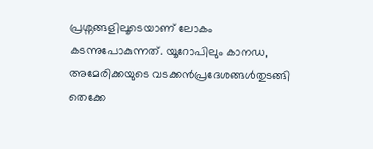പ്രശ്നങ്ങളിലൂടെയാണ് ലോകം കടന്നുപോകുന്നത്. യൂറോപിലും കാനഡ, അമേരിക്കയുടെ വടക്കന്‍പ്രദേശങ്ങള്‍തുടങ്ങി തെക്കേ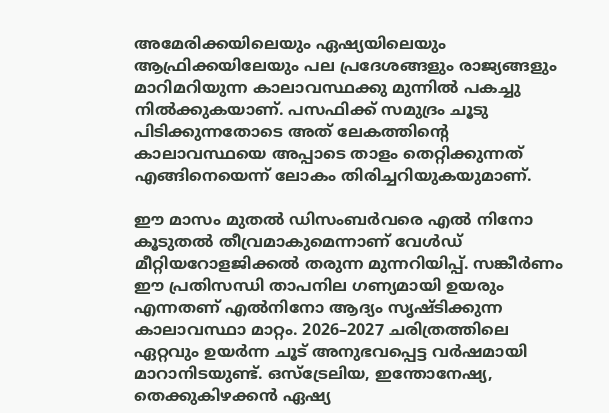അമേരിക്കയിലെയും ഏഷ്യയിലെയും ആഫ്രിക്കയിലേയും പല പ്രദേശങ്ങളും രാജ്യങ്ങളും മാറിമറിയുന്ന കാലാവസ്ഥക്കു മുന്നില്‍ പകച്ചു നില്‍ക്കുകയാണ്. പസഫിക്ക് സമുദ്രം ചൂടു പിടിക്കുന്നതോടെ അത് ലേകത്തിന്‍റെ കാലാവസ്ഥയെ അപ്പാടെ താളം തെറ്റിക്കുന്നത് എങ്ങിനെയെന്ന് ലോകം തിരിച്ചറിയുകയുമാണ്.

ഈ മാസം മുതല്‍ ഡിസംബര്‍വരെ എല്‍ നിനോ കൂടുതല്‍ തീവ്രമാകുമെന്നാണ് വേള്‍ഡ് മീറ്റിയറോളജിക്കല്‍ തരുന്ന മുന്നറിയിപ്പ്. സങ്കീര്‍ണം ഈ പ്രതിസന്ധി താപനില ഗണ്യമായി ഉയരും എന്നതണ് എല്‍നിനോ ആദ്യം സൃഷ്ടിക്കുന്ന കാലാവസ്ഥാ മാറ്റം. 2026–2027 ചരിത്രത്തിലെ ഏറ്റവും ഉയര്‍ന്ന ചൂട് അനുഭവപ്പെട്ട വര്‍ഷമായി മാറാനിടയുണ്ട്. ഒസ്ട്രേലിയ, ഇന്തോനേഷ്യ, തെക്കുകിഴക്കന്‍ ഏഷ്യ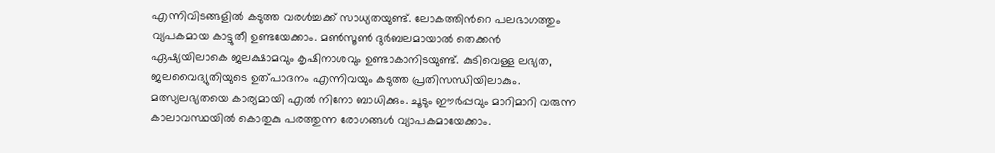എന്നിവിടങ്ങളില്‍ കടുത്ത വരള്‍ച്ചക്ക് സാധ്യതയുണ്ട്. ലോകത്തിന്‍റെ പലഭാഗത്തും വ്യപകമായ കാട്ടുതീ ഉണ്ടയേക്കാം. മണ്‍സൂണ്‍ ദുര്‍ബലമായാല്‍ തെക്കന്‍ ഏഷ്യയിലാകെ ജലക്ഷാമവും കൃഷിനാശവും ഉണ്ടാകാനിടയുണ്ട്. കുടിവെള്ള ലഭ്യത, ജലവൈദ്യുതിയുടെ ഉത്പാദനം എന്നിവയും കടുത്ത പ്രതിസന്ധിയിലാകും. മത്സ്യലഭ്യതയെ കാര്യമായി എല്‍ നിനോ ബാധിക്കും. ചൂടും ഈര്‍പ്പവും മാറിമാറി വരുന്ന കാലാവസ്ഥയില്‍ കൊതുകു പരത്തുന്ന രോഗങ്ങള്‍ വ്യാപകമായേക്കാം.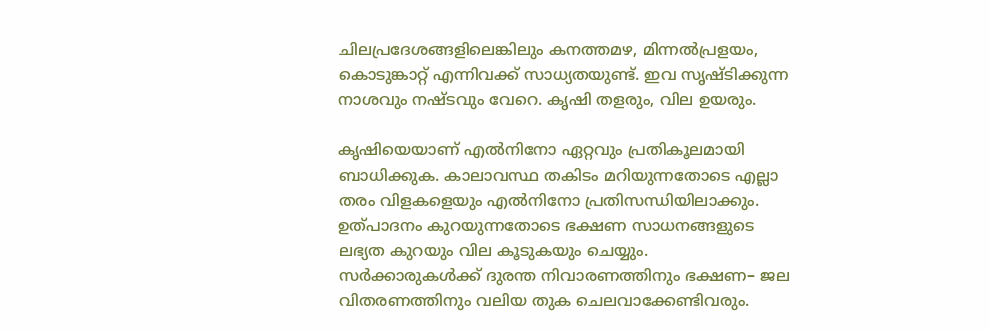ചിലപ്രദേശങ്ങളിലെങ്കിലും കനത്തമഴ, മിന്നല്‍പ്രളയം, കൊടുങ്കാറ്റ് എന്നിവക്ക് സാധ്യതയുണ്ട്. ഇവ സൃഷ്ടിക്കുന്ന നാശവും നഷ്ടവും വേറെ. കൃഷി തളരും, വില ഉയരും.

കൃഷിയെയാണ് എല്‍നിനോ ഏറ്റവും പ്രതികൂലമായി ബാധിക്കുക. കാലാവസ്ഥ തകിടം മറിയുന്നതോടെ എല്ലാ തരം വിളകളെയും എല്‍നിനോ പ്രതിസന്ധിയിലാക്കും. ഉത്പാദനം കുറയുന്നതോടെ ഭക്ഷണ സാധനങ്ങളുടെ ലഭ്യത കുറയും വില കൂടുകയും ചെയ്യും. സര്‍ക്കാരുകള്‍ക്ക് ദുരന്ത നിവാരണത്തിനും ഭക്ഷണ– ജല വിതരണത്തിനും വലിയ തുക ചെലവാക്കേണ്ടിവരും.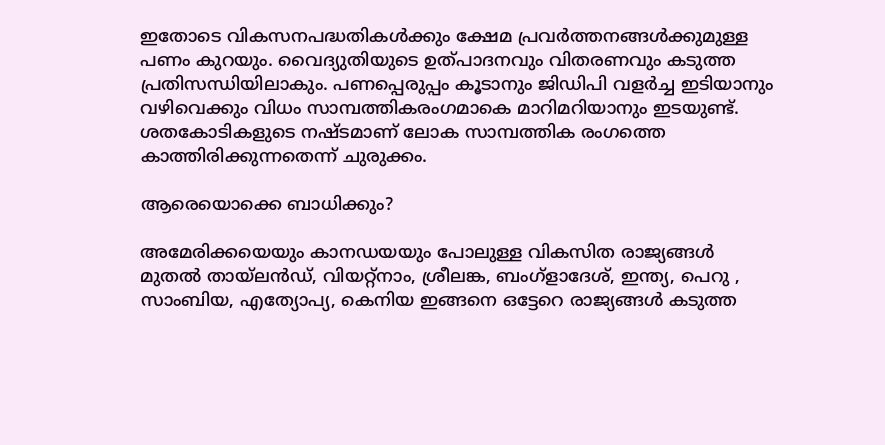ഇതോടെ വികസനപദ്ധതികള്‍ക്കും ക്ഷേമ പ്രവര്‍ത്തനങ്ങള്‍ക്കുമുള്ള പണം കുറയും. വൈദ്യുതിയുടെ ഉത്പാദനവും വിതരണവും കടുത്ത പ്രതിസന്ധിയിലാകും. പണപ്പെരുപ്പം കൂടാനും ജിഡിപി വളര്‍ച്ച ഇടിയാനും വഴിവെക്കും വിധം സാമ്പത്തികരംഗമാകെ മാറിമറിയാനും ഇടയുണ്ട്. ശതകോടികളുടെ നഷ്ടമാണ് ലോക സാമ്പത്തിക രംഗത്തെ കാത്തിരിക്കുന്നതെന്ന് ചുരുക്കം.

ആരെയൊക്കെ ബാധിക്കും?

അമേരിക്കയെയും കാനഡയയും പോലുള്ള വികസിത രാജ്യങ്ങള്‍ മുതല്‍ തായ്‌ലന്‍ഡ്, വിയറ്റ്നാം, ശ്രീലങ്ക, ബംഗ്ളാദേശ്, ഇന്ത്യ, പെറു , സാംബിയ, എത്യോപ്യ, കെനിയ ഇങ്ങനെ ഒട്ടേറെ രാജ്യങ്ങള്‍ കടുത്ത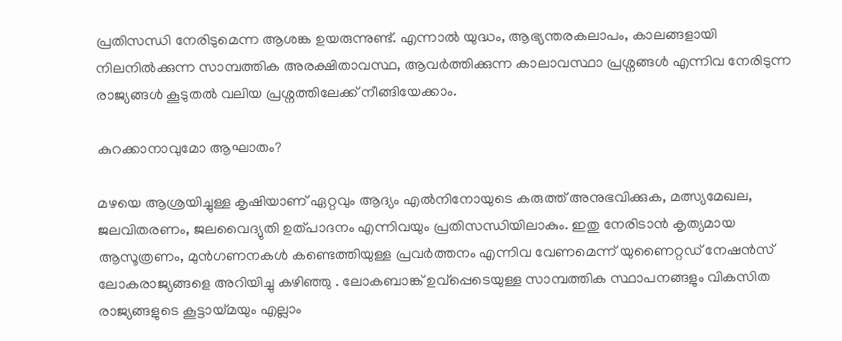പ്രതിസന്ധി നേരിടുമെന്ന ആശങ്ക ഉയരുന്നുണ്ട്. എന്നാല്‍ യുദ്ധം, ആഭ്യന്തരകലാപം, കാലങ്ങളായി നിലനില്‍ക്കുന്ന സാമ്പത്തിക അരക്ഷിതാവസ്ഥ, ആവര്‍ത്തിക്കുന്ന കാലാവസ്ഥാ പ്രശ്നങ്ങള്‍ എന്നിവ നേരിടുന്ന രാജ്യങ്ങള്‍ കൂടുതല്‍ വലിയ പ്രശ്നത്തിലേക്ക് നീങ്ങിയേക്കാം.

കുറക്കാനാവുമോ ആഘാതം?

മഴയെ ആശ്രയിച്ചുള്ള കൃഷിയാണ് ഏറ്റവും ആദ്യം എല്‍നിനോയുടെ കരുത്ത് അനുഭവിക്കുക, മത്സ്യമേഖല, ജലവിതരണം, ജലവൈദ്യുതി ഉത്പാദനം എന്നിവയും പ്രതിസന്ധിയിലാകും. ഇതു നേരിടാന്‍ കൃത്യമായ ആസൂത്രണം, മുന്‍ഗണനകള്‍ കണ്ടെത്തിയുള്ള പ്രവര്‍ത്തനം എന്നിവ വേണമെന്ന് യുണൈറ്റഡ് നേഷന്‍സ് ലോകരാജ്യങ്ങളെ അറിയിച്ചു കഴിഞ്ഞു . ലോകബാങ്ക് ഉവ്‍പ്പെടെയുള്ള സാമ്പത്തിക സ്ഥാപനങ്ങളും വികസിത രാജ്യങ്ങളുടെ കൂട്ടായ്മയും എല്ലാം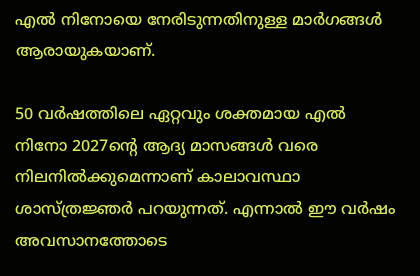എല്‍ നിനോയെ നേരിടുന്നതിനുള്ള മാര്‍ഗങ്ങള്‍ ആരായുകയാണ്.

50 വര്‍ഷത്തിലെ ഏറ്റവും ശക്തമായ എല്‍ നിനോ 2027ന്‍റെ ആദ്യ മാസങ്ങള്‍ വരെ നിലനില്‍ക്കുമെന്നാണ് കാലാവസ്ഥാ ശാസ്ത്രജ്ഞര്‍ പറയുന്നത്. എന്നാല്‍ ഈ വര്‍ഷം അവസാനത്തോടെ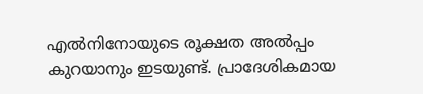എല്‍നിനോയുടെ രൂക്ഷത അല്‍പ്പം കുറയാനും ഇടയുണ്ട്. പ്രാദേശികമായ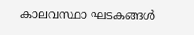കാലവസ്ഥാ ഘടകങ്ങള്‍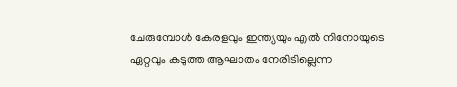ചേരുമ്പോള്‍ കേരളവും ഇന്ത്യയും എല്‍ നിനോയുടെ ഏറ്റവും കടുത്ത ആഘാതം നേരിടില്ലെന്ന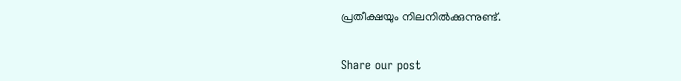പ്രതീക്ഷയും നിലനില്‍ക്കുന്നുണ്ട്.


Share our post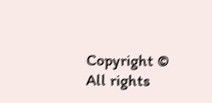Copyright © All rights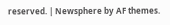reserved. | Newsphere by AF themes.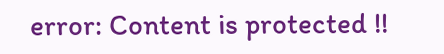error: Content is protected !!